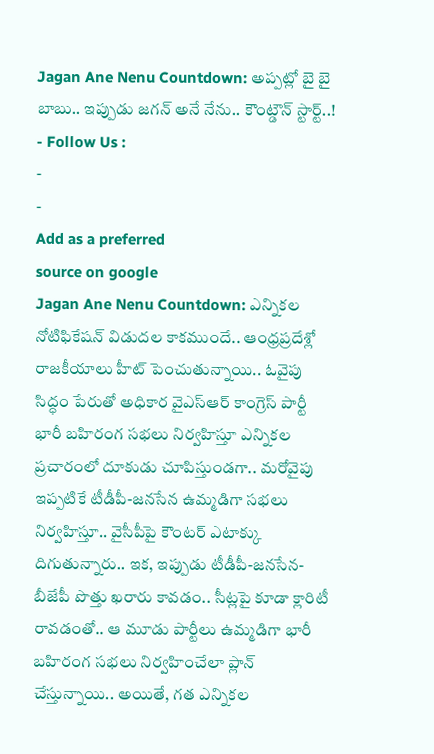Jagan Ane Nenu Countdown: అప్పట్లో బై బై బాబు.. ఇప్పుడు జగన్ అనే నేను.. కౌంట్డౌన్ స్టార్ట్..!
- Follow Us :
-
-
Add as a preferred
source on google
Jagan Ane Nenu Countdown: ఎన్నికల నోటిఫికేషన్ విడుదల కాకముందే.. ఆంధ్రప్రదేశ్లో రాజకీయాలు హీట్ పెంచుతున్నాయి.. ఓవైపు సిద్ధం పేరుతో అధికార వైఎస్ఆర్ కాంగ్రెస్ పార్టీ భారీ బహిరంగ సభలు నిర్వహిస్తూ ఎన్నికల ప్రచారంలో దూకుడు చూపిస్తుండగా.. మరోవైపు ఇప్పటికే టీడీపీ-జనసేన ఉమ్మడిగా సభలు నిర్వహిస్తూ.. వైసీపీపై కౌంటర్ ఎటాక్కు దిగుతున్నారు.. ఇక, ఇప్పుడు టీడీపీ-జనసేన-బీజేపీ పొత్తు ఖరారు కావడం.. సీట్లపై కూడా క్లారిటీ రావడంతో.. ఆ మూడు పార్టీలు ఉమ్మడిగా భారీ బహిరంగ సభలు నిర్వహించేలా ప్లాన్ చేస్తున్నాయి.. అయితే, గత ఎన్నికల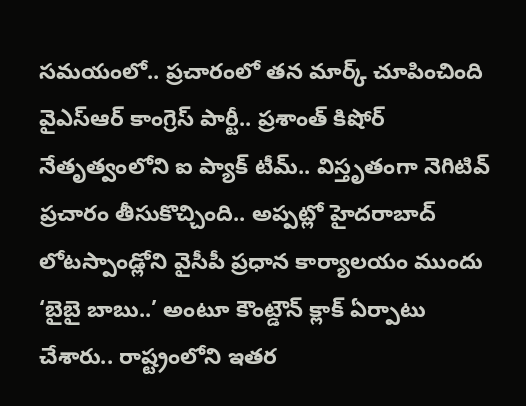సమయంలో.. ప్రచారంలో తన మార్క్ చూపించింది వైఎస్ఆర్ కాంగ్రెస్ పార్టీ.. ప్రశాంత్ కిషోర్ నేతృత్వంలోని ఐ ప్యాక్ టీమ్.. విస్తృతంగా నెగిటివ్ ప్రచారం తీసుకొచ్చింది.. అప్పట్లో హైదరాబాద్ లోటస్పాండ్లోని వైసీపీ ప్రధాన కార్యాలయం ముందు ‘బైబై బాబు..’ అంటూ కౌంట్డౌన్ క్లాక్ ఏర్పాటు చేశారు.. రాష్ట్రంలోని ఇతర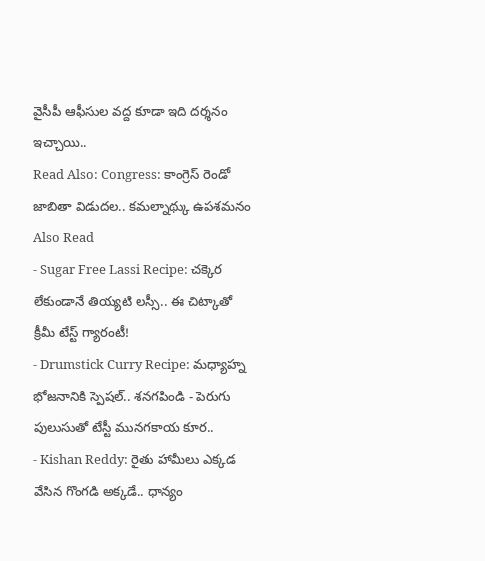వైసీపీ ఆఫీసుల వద్ద కూడా ఇది దర్శనం ఇచ్చాయి..
Read Also: Congress: కాంగ్రెస్ రెండో జాబితా విడుదల.. కమల్నాథ్కు ఉపశమనం
Also Read
- Sugar Free Lassi Recipe: చక్కెర లేకుండానే తియ్యటి లస్సీ.. ఈ చిట్కాతో క్రీమీ టేస్ట్ గ్యారంటీ!
- Drumstick Curry Recipe: మధ్యాహ్న భోజనానికి స్పెషల్.. శనగపిండి - పెరుగు పులుసుతో టేస్టీ మునగకాయ కూర..
- Kishan Reddy: రైతు హామీలు ఎక్కడ వేసిన గొంగడి అక్కడే.. ధాన్యం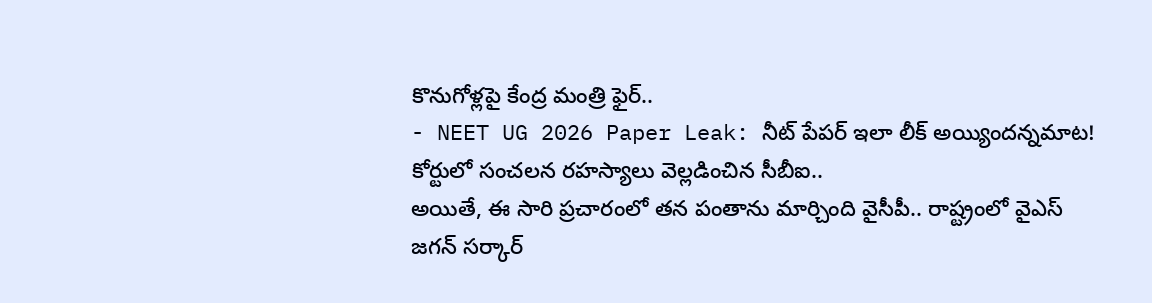కొనుగోళ్లపై కేంద్ర మంత్రి ఫైర్..
- NEET UG 2026 Paper Leak: నీట్ పేపర్ ఇలా లీక్ అయ్యిందన్నమాట! కోర్టులో సంచలన రహస్యాలు వెల్లడించిన సీబీఐ..
అయితే, ఈ సారి ప్రచారంలో తన పంతాను మార్చింది వైసీపీ.. రాష్ట్రంలో వైఎస్ జగన్ సర్కార్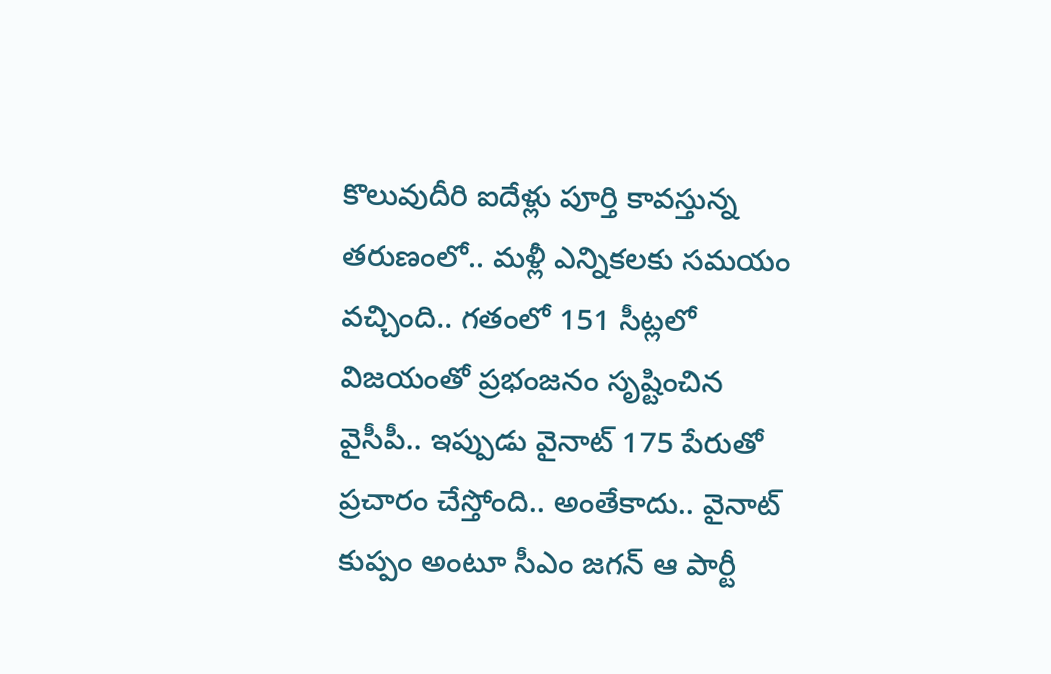కొలువుదీరి ఐదేళ్లు పూర్తి కావస్తున్న తరుణంలో.. మళ్లీ ఎన్నికలకు సమయం వచ్చింది.. గతంలో 151 సీట్లలో విజయంతో ప్రభంజనం సృష్టించిన వైసీపీ.. ఇప్పుడు వైనాట్ 175 పేరుతో ప్రచారం చేస్తోంది.. అంతేకాదు.. వైనాట్ కుప్పం అంటూ సీఎం జగన్ ఆ పార్టీ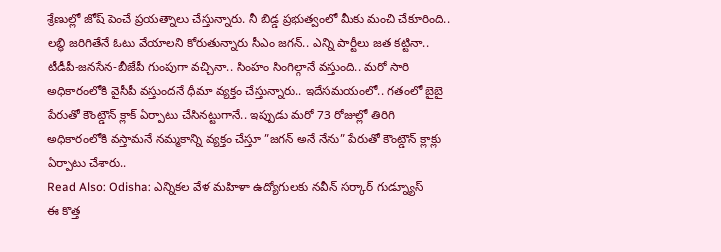శ్రేణుల్లో జోష్ పెంచే ప్రయత్నాలు చేస్తున్నారు. నీ బిడ్డ ప్రభుత్వంలో మీకు మంచి చేకూరింది.. లబ్ధి జరిగితేనే ఓటు వేయాలని కోరుతున్నారు సీఎం జగన్.. ఎన్ని పార్టీలు జత కట్టినా.. టీడీపీ-జనసేన-బీజేపీ గుంపుగా వచ్చినా.. సింహం సింగిల్గానే వస్తుంది.. మరో సారి అధికారంలోకి వైసీపీ వస్తుందనే ధీమా వ్యక్తం చేస్తున్నారు.. ఇదేసమయంలో.. గతంలో బైబై పేరుతో కౌంట్డౌన్ క్లాక్ ఏర్పాటు చేసినట్టుగానే.. ఇప్పుడు మరో 73 రోజుల్లో తిరిగి అధికారంలోకి వస్తామనే నమ్మకాన్ని వ్యక్తం చేస్తూ ”జగన్ అనే నేను” పేరుతో కౌంట్డౌన్ క్లాక్లు ఏర్పాటు చేశారు..
Read Also: Odisha: ఎన్నికల వేళ మహిళా ఉద్యోగులకు నవీన్ సర్కార్ గుడ్న్యూస్
ఈ కొత్త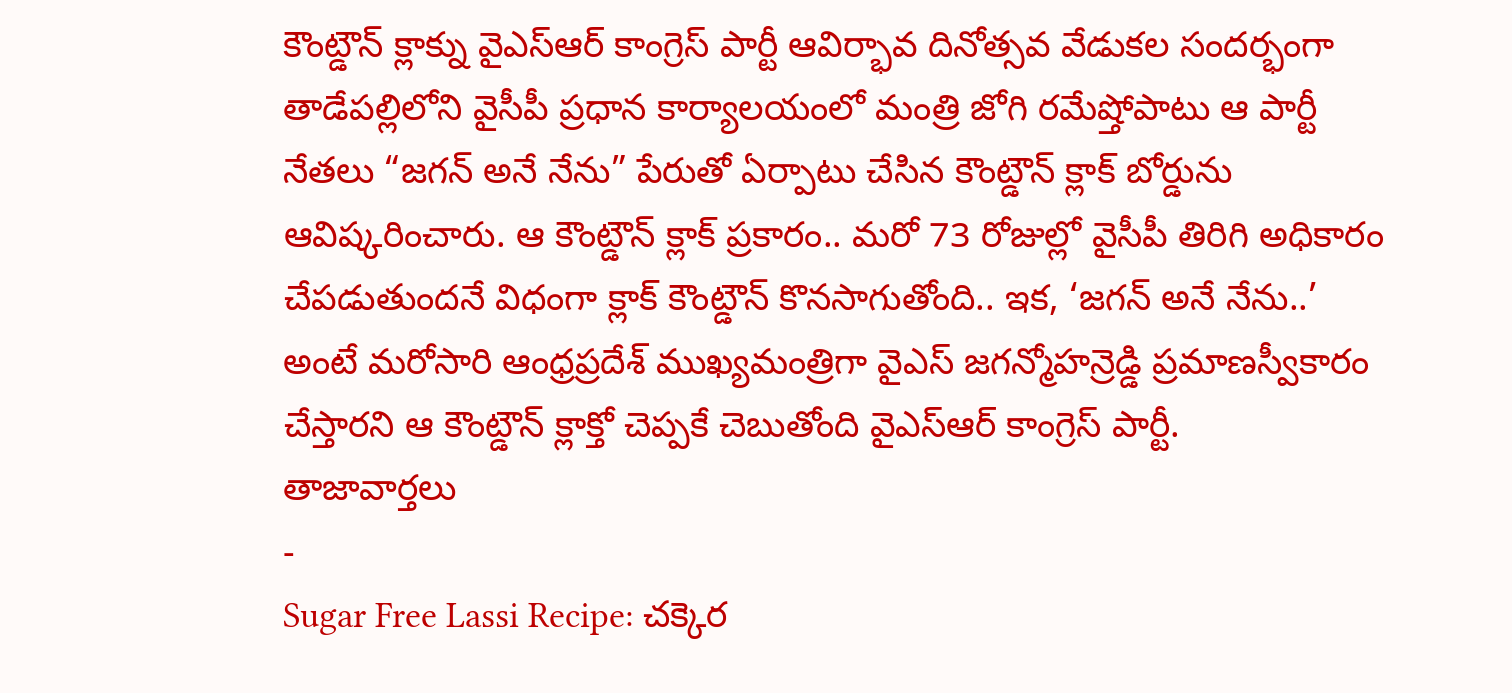కౌంట్డౌన్ క్లాక్ను వైఎస్ఆర్ కాంగ్రెస్ పార్టీ ఆవిర్భావ దినోత్సవ వేడుకల సందర్భంగా తాడేపల్లిలోని వైసీపీ ప్రధాన కార్యాలయంలో మంత్రి జోగి రమేష్తోపాటు ఆ పార్టీ నేతలు “జగన్ అనే నేను” పేరుతో ఏర్పాటు చేసిన కౌంట్డౌన్ క్లాక్ బోర్డును ఆవిష్కరించారు. ఆ కౌంట్డౌన్ క్లాక్ ప్రకారం.. మరో 73 రోజుల్లో వైసీపీ తిరిగి అధికారం చేపడుతుందనే విధంగా క్లాక్ కౌంట్డౌన్ కొనసాగుతోంది.. ఇక, ‘జగన్ అనే నేను..’ అంటే మరోసారి ఆంధ్రప్రదేశ్ ముఖ్యమంత్రిగా వైఎస్ జగన్మోహన్రెడ్డి ప్రమాణస్వీకారం చేస్తారని ఆ కౌంట్డౌన్ క్లాక్తో చెప్పకే చెబుతోంది వైఎస్ఆర్ కాంగ్రెస్ పార్టీ.
తాజావార్తలు
-
Sugar Free Lassi Recipe: చక్కెర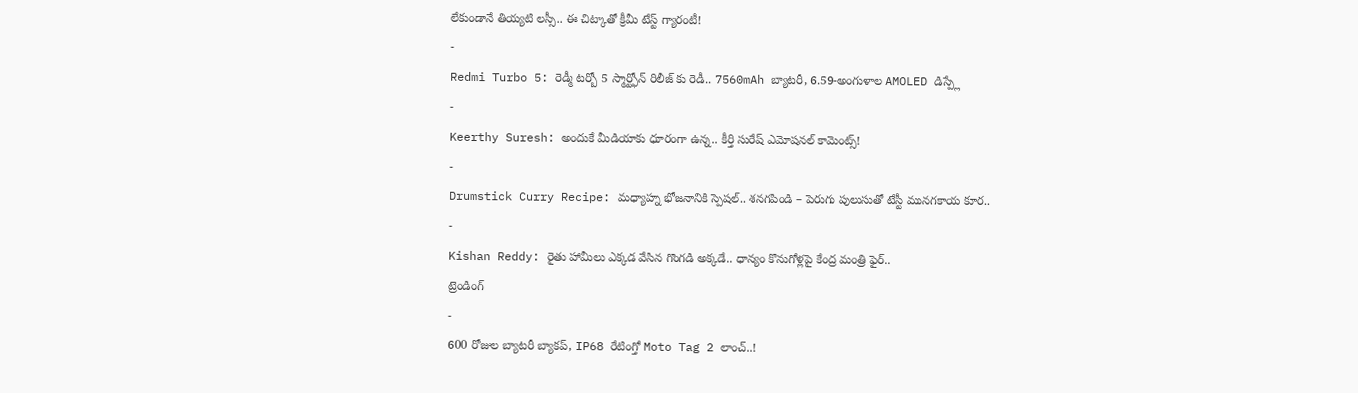లేకుండానే తియ్యటి లస్సీ.. ఈ చిట్కాతో క్రీమీ టేస్ట్ గ్యారంటీ!
-
Redmi Turbo 5: రెడ్మీ టర్బో 5 స్మార్ట్ఫోన్ రిలీజ్ కు రెడీ.. 7560mAh బ్యాటరీ, 6.59-అంగుళాల AMOLED డిస్ప్లే
-
Keerthy Suresh: అందుకే మీడియాకు ధూరంగా ఉన్న.. కీర్తి సురేష్ ఎమోషనల్ కామెంట్స్!
-
Drumstick Curry Recipe: మధ్యాహ్న భోజనానికి స్పెషల్.. శనగపిండి – పెరుగు పులుసుతో టేస్టీ మునగకాయ కూర..
-
Kishan Reddy: రైతు హామీలు ఎక్కడ వేసిన గొంగడి అక్కడే.. ధాన్యం కొనుగోళ్లపై కేంద్ర మంత్రి ఫైర్..
ట్రెండింగ్
-
600 రోజుల బ్యాటరీ బ్యాకప్, IP68 రేటింగ్తో Moto Tag 2 లాంచ్..!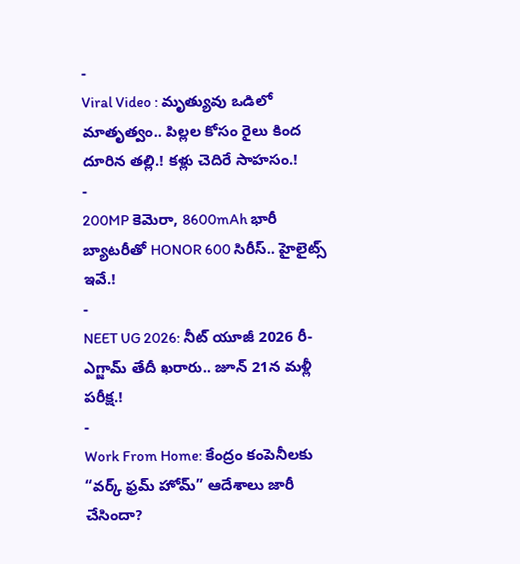-
Viral Video : మృత్యువు ఒడిలో మాతృత్వం.. పిల్లల కోసం రైలు కింద దూరిన తల్లి.! కళ్లు చెదిరే సాహసం.!
-
200MP కెమెరా, 8600mAh భారీ బ్యాటరీతో HONOR 600 సిరీస్.. హైలైట్స్ ఇవే.!
-
NEET UG 2026: నీట్ యూజీ 2026 రీ-ఎగ్జామ్ తేదీ ఖరారు.. జూన్ 21న మళ్లీ పరీక్ష.!
-
Work From Home: కేంద్రం కంపెనీలకు “వర్క్ ఫ్రమ్ హోమ్” ఆదేశాలు జారీ చేసిందా?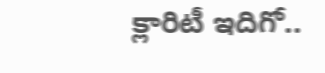క్లారిటీ ఇదిగో..